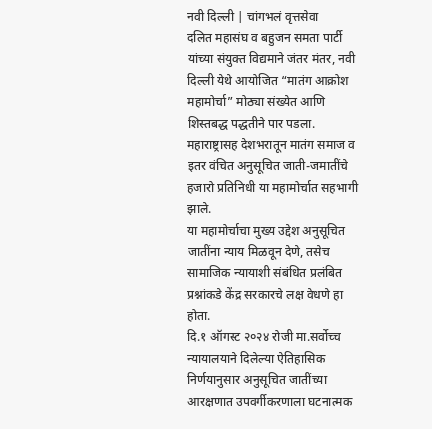नवी दिल्ली | चांगभलं वृत्तसेवा
दलित महासंघ व बहुजन समता पार्टी यांच्या संयुक्त विद्यमाने जंतर मंतर, नवी दिल्ली येथे आयोजित “मातंग आक्रोश महामोर्चा” मोठ्या संख्येत आणि शिस्तबद्ध पद्धतीने पार पडला. महाराष्ट्रासह देशभरातून मातंग समाज व इतर वंचित अनुसूचित जाती-जमातींचे हजारो प्रतिनिधी या महामोर्चात सहभागी झाले.
या महामोर्चाचा मुख्य उद्देश अनुसूचित जातींना न्याय मिळवून देणे, तसेच सामाजिक न्यायाशी संबंधित प्रलंबित प्रश्नांकडे केंद्र सरकारचे लक्ष वेधणे हा होता.
दि.१ ऑगस्ट २०२४ रोजी मा.सर्वोच्च न्यायालयाने दिलेल्या ऐतिहासिक निर्णयानुसार अनुसूचित जातींच्या आरक्षणात उपवर्गीकरणाला घटनात्मक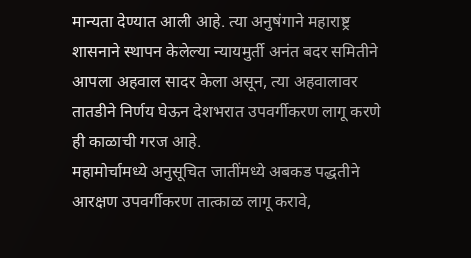मान्यता देण्यात आली आहे. त्या अनुषंगाने महाराष्ट्र शासनाने स्थापन केलेल्या न्यायमुर्ती अनंत बदर समितीने आपला अहवाल सादर केला असून, त्या अहवालावर तातडीने निर्णय घेऊन देशभरात उपवर्गीकरण लागू करणे ही काळाची गरज आहे.
महामोर्चामध्ये अनुसूचित जातींमध्ये अबकड पद्धतीने आरक्षण उपवर्गीकरण तात्काळ लागू करावे,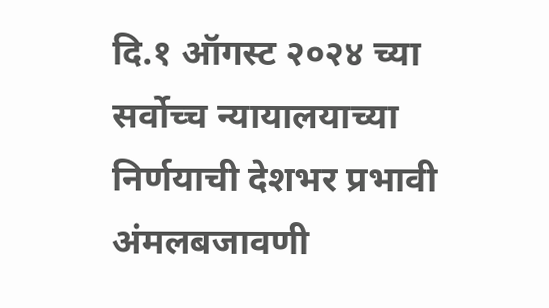दि.१ ऑगस्ट २०२४ च्या सर्वोच्च न्यायालयाच्या निर्णयाची देशभर प्रभावी अंमलबजावणी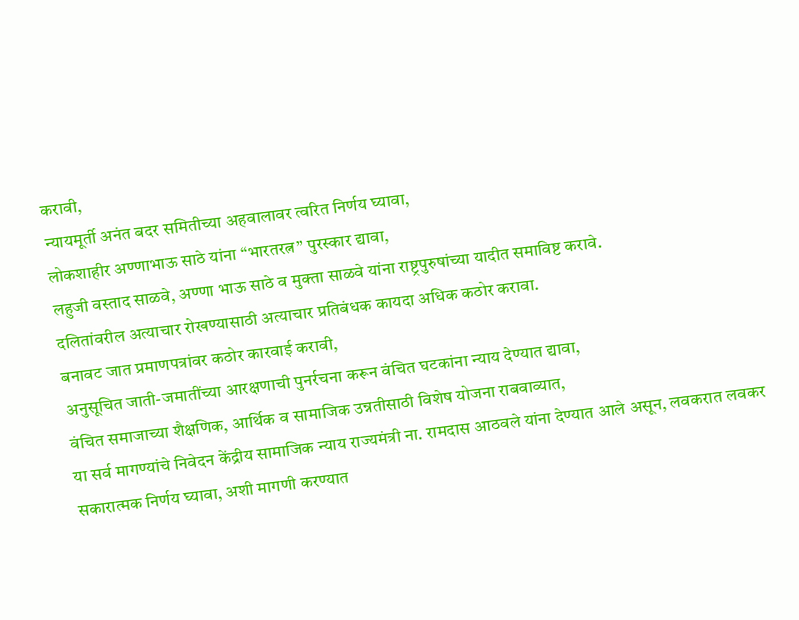करावी,
न्यायमूर्ती अनंत बदर समितीच्या अहवालावर त्वरित निर्णय घ्यावा,
लोकशाहीर अण्णाभाऊ साठे यांना “भारतरत्न” पुरस्कार द्यावा,
लहुजी वस्ताद साळवे, अण्णा भाऊ साठे व मुक्ता साळवे यांना राष्ट्रपुरुषांच्या यादीत समाविष्ट करावे.
दलितांवरील अत्याचार रोखण्यासाठी अत्याचार प्रतिबंधक कायदा अधिक कठोर करावा.
बनावट जात प्रमाणपत्रांवर कठोर कारवाई करावी,
अनुसूचित जाती-जमातींच्या आरक्षणाची पुनर्रचना करून वंचित घटकांना न्याय देण्यात द्यावा,
वंचित समाजाच्या शैक्षणिक, आर्थिक व सामाजिक उन्नतीसाठी विशेष योजना राबवाव्यात,
या सर्व मागण्यांचे निवेदन केंद्रीय सामाजिक न्याय राज्यमंत्री ना. रामदास आठवले यांना देण्यात आले असून, लवकरात लवकर सकारात्मक निर्णय घ्यावा, अशी मागणी करण्यात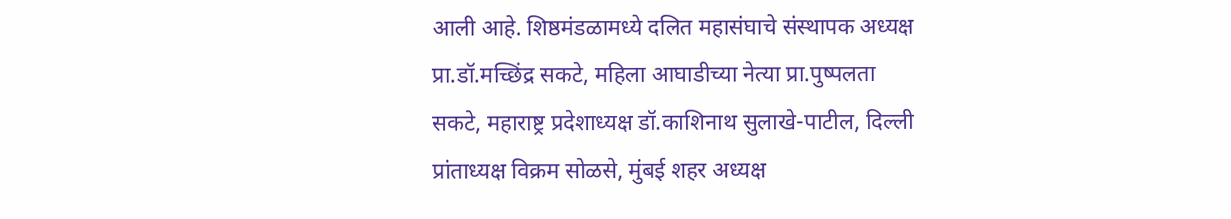आली आहे. शिष्ठमंडळामध्ये दलित महासंघाचे संस्थापक अध्यक्ष प्रा.डॉ.मच्छिंद्र सकटे, महिला आघाडीच्या नेत्या प्रा.पुष्पलता सकटे, महाराष्ट्र प्रदेशाध्यक्ष डॉ.काशिनाथ सुलाखे-पाटील, दिल्ली प्रांताध्यक्ष विक्रम सोळसे, मुंबई शहर अध्यक्ष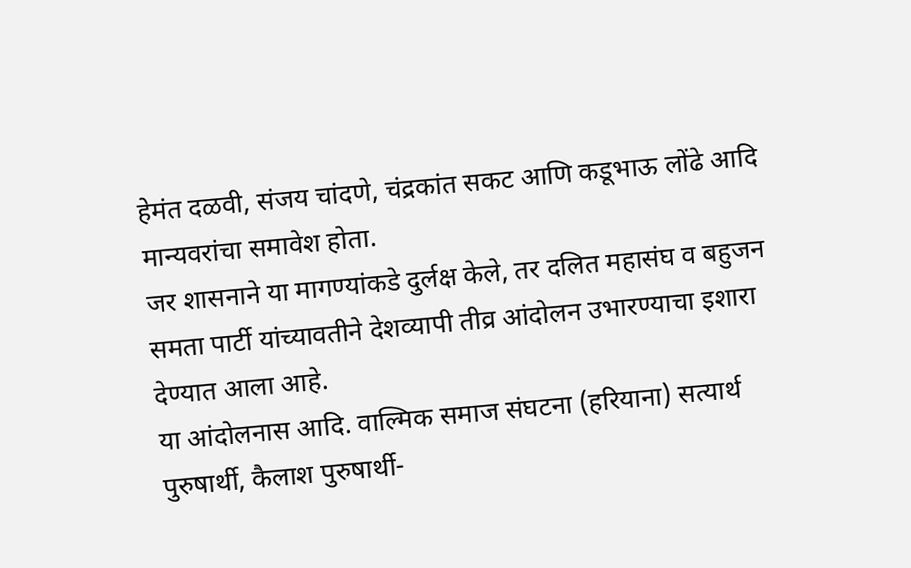हेमंत दळवी, संजय चांदणे, चंद्रकांत सकट आणि कडूभाऊ लोंढे आदि मान्यवरांचा समावेश होता.
जर शासनाने या मागण्यांकडे दुर्लक्ष केले, तर दलित महासंघ व बहुजन समता पार्टी यांच्यावतीने देशव्यापी तीव्र आंदोलन उभारण्याचा इशारा देण्यात आला आहे.
या आंदोलनास आदि. वाल्मिक समाज संघटना (हरियाना) सत्यार्थ पुरुषार्थी, कैलाश पुरुषार्थी-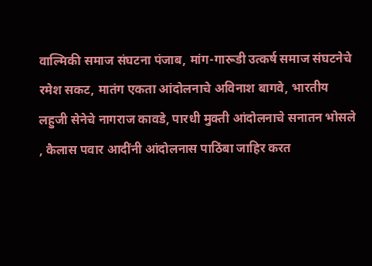वाल्मिकी समाज संघटना पंजाब, मांग-गारूडी उत्कर्ष समाज संघटनेचे रमेश सकट, मातंग एकता आंदोलनाचे अविनाश बागवे, भारतीय लहुजी सेनेचे नागराज कावडे, पारधी मुक्ती आंदोलनाचे सनातन भोसले , कैलास पवार आदींनी आंदोलनास पाठिंबा जाहिर करत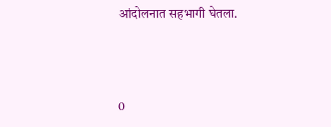आंदोलनात सहभागी घेतला.



0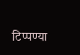टिप्पण्या